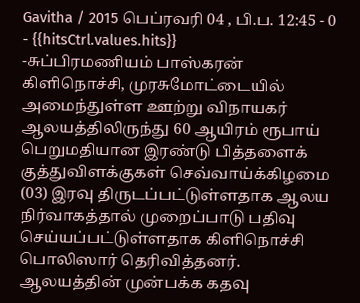Gavitha / 2015 பெப்ரவரி 04 , பி.ப. 12:45 - 0 - {{hitsCtrl.values.hits}}
-சுப்பிரமணியம் பாஸ்கரன்
கிளிநொச்சி, முரசுமோட்டையில் அமைந்துள்ள ஊற்று விநாயகர் ஆலயத்திலிருந்து 60 ஆயிரம் ரூபாய் பெறுமதியான இரண்டு பித்தளைக் குத்துவிளக்குகள் செவ்வாய்க்கிழமை (03) இரவு திருடப்பட்டுள்ளதாக ஆலய நிர்வாகத்தால் முறைப்பாடு பதிவு செய்யப்பட்டுள்ளதாக கிளிநொச்சி பொலிஸார் தெரிவித்தனர்.
ஆலயத்தின் முன்பக்க கதவு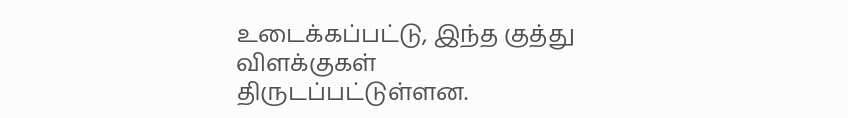உடைக்கப்பட்டு, இந்த குத்து விளக்குகள் திருடப்பட்டுள்ளன.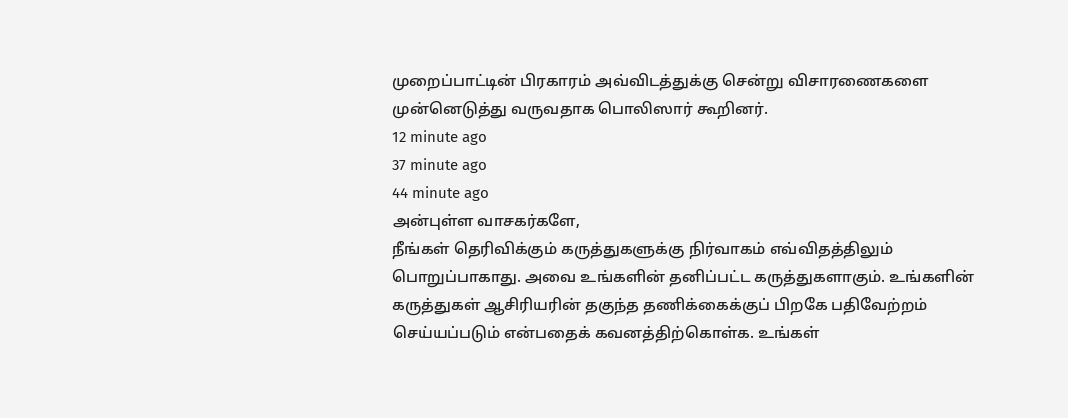முறைப்பாட்டின் பிரகாரம் அவ்விடத்துக்கு சென்று விசாரணைகளை முன்னெடுத்து வருவதாக பொலிஸார் கூறினர்.
12 minute ago
37 minute ago
44 minute ago
அன்புள்ள வாசகர்களே,
நீங்கள் தெரிவிக்கும் கருத்துகளுக்கு நிர்வாகம் எவ்விதத்திலும் பொறுப்பாகாது. அவை உங்களின் தனிப்பட்ட கருத்துகளாகும். உங்களின் கருத்துகள் ஆசிரியரின் தகுந்த தணிக்கைக்குப் பிறகே பதிவேற்றம் செய்யப்படும் என்பதைக் கவனத்திற்கொள்க. உங்கள்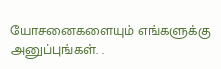யோசனைகளையும் எங்களுக்கு அனுப்புங்கள். .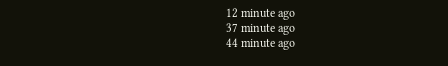12 minute ago
37 minute ago
44 minute ago